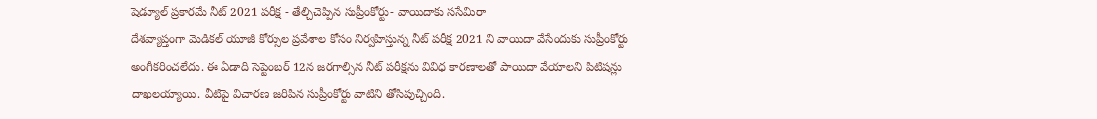షెడ్యూల్ ప్రకారమే నీట్ 2021 పరీక్ష - తేల్చిచెప్పిన సుప్రీంకోర్టు- వాయిదాకు ససేమిరా
దేశవ్యాప్తంగా మెడికల్ యూజీ కోర్సుల ప్రవేశాల కోసం నిర్వహిస్తున్న నీట్ పరీక్ష 2021 ని వాయిదా వేసేందుకు సుప్రీంకోర్టు అంగీకరించలేదు. ఈ ఏడాది సెప్టెంబర్ 12న జరగాల్సిన నీట్ పరీక్షను వివిధ కారణాలతో పాయిదా వేయాలని పిటిషన్లు దాఖలయ్యాయి. వీటిపై విచారణ జరిపిన సుప్రీంకోర్టు వాటిని తోసిపుచ్చింది.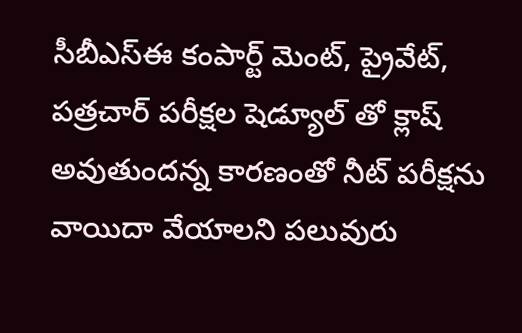సీబీఎస్ఈ కంపార్ట్ మెంట్, ప్రైవేట్, పత్రచార్ పరీక్షల షెడ్యూల్ తో క్లాష్ అవుతుందన్న కారణంతో నీట్ పరీక్షను వాయిదా వేయాలని పలువురు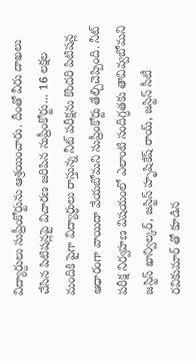విద్యార్దులు సుప్రీంకోర్టును ఆశ్రయించారు. దీంతో వీరు దాఖలు చేసిన పిటిషన్లపై విచారణ జరిపిన సుప్రీంకోర్టు... 16 లక్షల మందికి పైగా విద్యార్ధులు రాస్తున్న నీట్ పరీక్షను కొందరి పిటిషన్ల ఆధారంగా వాయిదా వేయబోమని సుప్రీంకోర్టు తేల్చిచెప్పింది. నీట్ పరీక్ష నిర్వహణ విషయంలో ఎలాంటి సందిగ్ధతకు తావివ్వబోమని జస్టిస్ ఖాన్విల్కర్, జస్టిస్ హృషికేష్ రాయ్, జస్టిస్ సీటీ రవికుమార్ తో కూడిన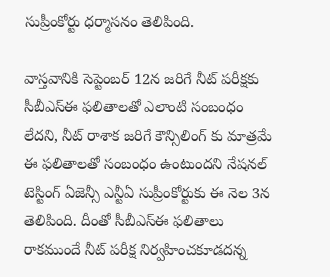సుప్రీంకోర్టు ధర్మాసనం తెలిపింది.

వాస్తవానికి సెప్టెంబర్ 12న జరిగే నీట్ పరీక్షకు సీబీఎస్ఈ ఫలితాలతో ఎలాంటి సంబంధం లేదని, నీట్ రాశాక జరిగే కౌన్సిలింగ్ కు మాత్రమే ఈ ఫలితాలతో సంబంధం ఉంటుందని నేషనల్ టెస్టింగ్ ఏజెన్సీ ఎన్టీఏ సుప్రీంకోర్టుకు ఈ నెల 3న తెలిపింది. దీంతో సీబీఎస్ఈ ఫలితాలు రాకముందే నీట్ పరీక్ష నిర్వహించకూడదన్న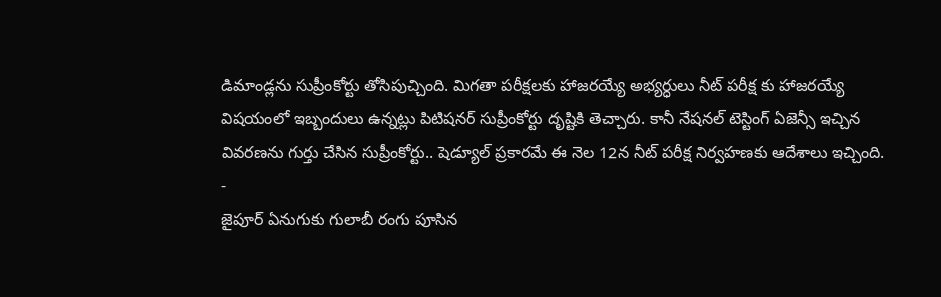డిమాండ్లను సుప్రీంకోర్టు తోసిపుచ్చింది. మిగతా పరీక్షలకు హాజరయ్యే అభ్యర్ధులు నీట్ పరీక్ష కు హాజరయ్యే విషయంలో ఇబ్బందులు ఉన్నట్లు పిటిషనర్ సుప్రీంకోర్టు దృష్టికి తెచ్చారు. కానీ నేషనల్ టెస్టింగ్ ఏజెన్సీ ఇచ్చిన వివరణను గుర్తు చేసిన సుప్రీంకోర్టు.. షెడ్యూల్ ప్రకారమే ఈ నెల 12న నీట్ పరీక్ష నిర్వహణకు ఆదేశాలు ఇచ్చింది.
-
జైపూర్ ఏనుగుకు గులాబీ రంగు పూసిన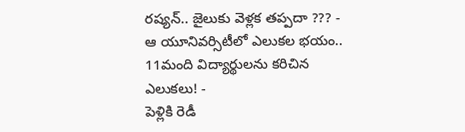రష్యన్.. జైలుకు వెళ్లక తప్పదా ??? -
ఆ యూనివర్సిటీలో ఎలుకల భయం.. 11మంది విద్యార్థులను కరిచిన ఎలుకలు! -
పెళ్లికి రెడీ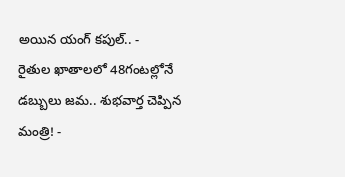అయిన యంగ్ కపుల్.. -
రైతుల ఖాతాలలో 48గంటల్లోనే డబ్బులు జమ.. శుభవార్త చెప్పిన మంత్రి! -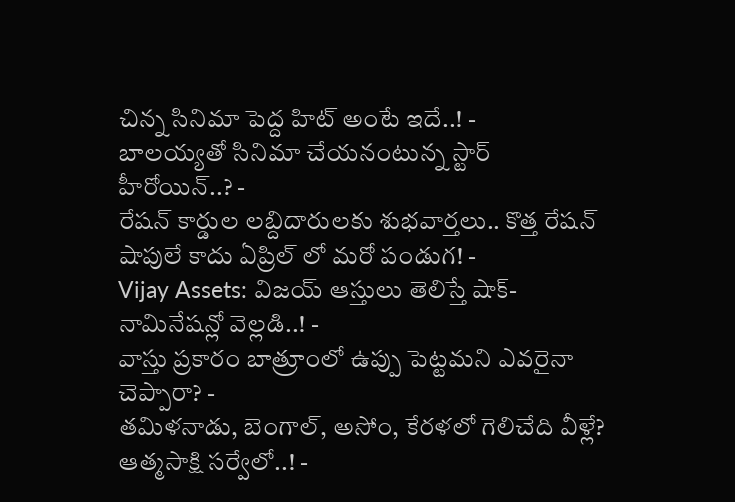చిన్న సినిమా పెద్ద హిట్ అంటే ఇదే..! -
బాలయ్యతో సినిమా చేయనంటున్న స్టార్ హీరోయిన్..? -
రేషన్ కార్డుల లబ్దిదారులకు శుభవార్తలు.. కొత్త రేషన్ షాపులే కాదు ఏప్రిల్ లో మరో పండుగ! -
Vijay Assets: విజయ్ ఆస్తులు తెలిస్తే షాక్- నామినేషన్లో వెల్లడి..! -
వాస్తు ప్రకారం బాత్రూంలో ఉప్పు పెట్టమని ఎవరైనా చెప్పారా? -
తమిళనాడు, బెంగాల్, అసోం, కేరళలో గెలిచేది వీళ్లే? ఆత్మసాక్షి సర్వేలో..! -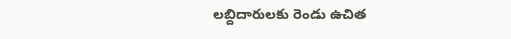లబ్దిదారులకు రెండు ఉచిత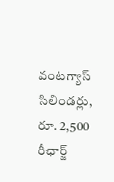వంటగ్యాస్ సిలిండర్లు, రూ. 2,500 రీఛార్జ్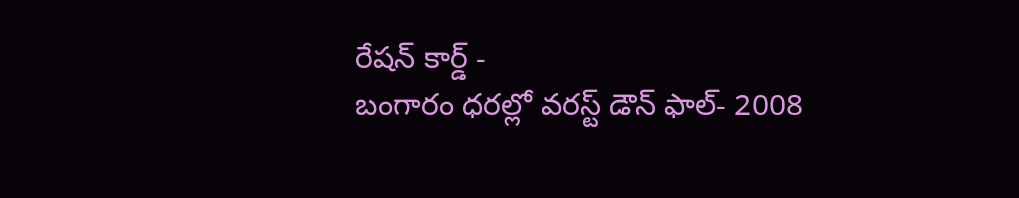రేషన్ కార్డ్ -
బంగారం ధరల్లో వరస్ట్ డౌన్ ఫాల్- 2008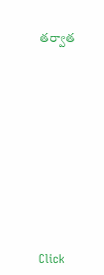తర్వాత












Click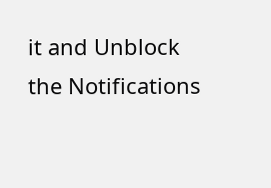it and Unblock the Notifications